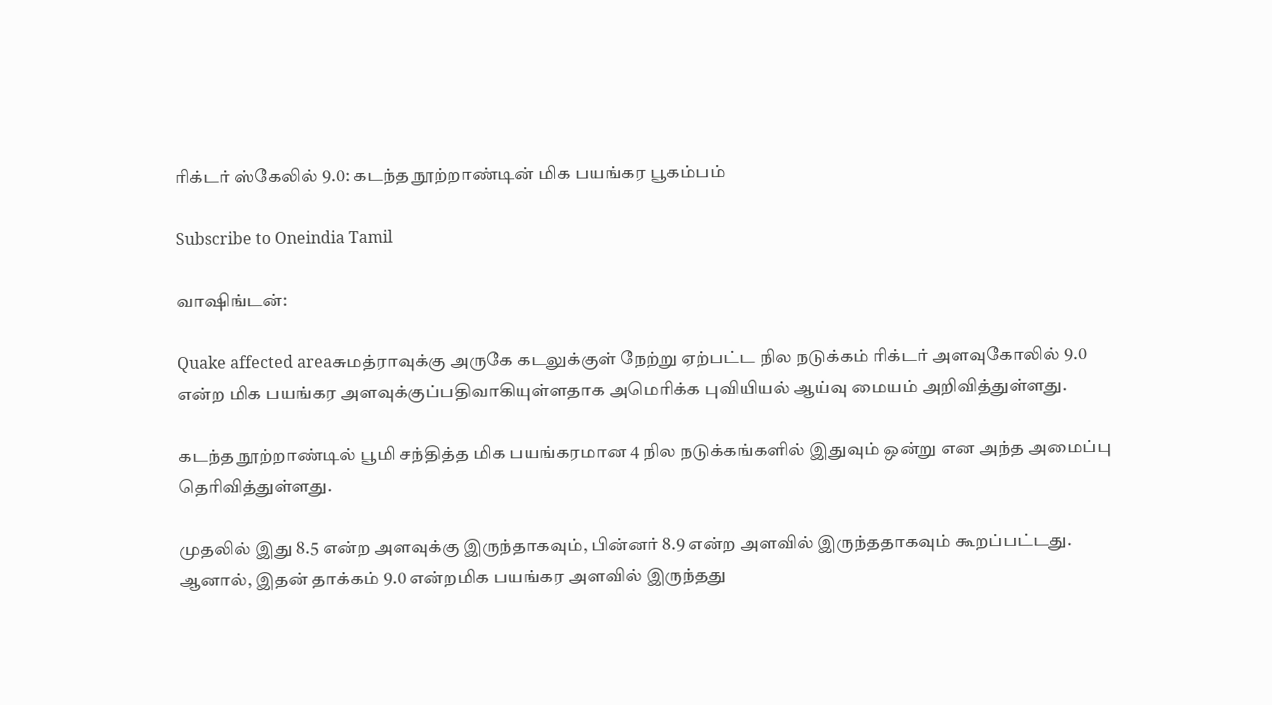ரிக்டர் ஸ்கேலில் 9.0: கடந்த நூற்றாண்டின் மிக பயங்கர பூகம்பம்

Subscribe to Oneindia Tamil

வாஷிங்டன்:

Quake affected areaசுமத்ராவுக்கு அருகே கடலுக்குள் நேற்று ஏற்பட்ட நில நடுக்கம் ரிக்டர் அளவுகோலில் 9.0 என்ற மிக பயங்கர அளவுக்குப்பதிவாகியுள்ளதாக அமெரிக்க புவியியல் ஆய்வு மையம் அறிவித்துள்ளது.

கடந்த நூற்றாண்டில் பூமி சந்தித்த மிக பயங்கரமான 4 நில நடுக்கங்களில் இதுவும் ஒன்று என அந்த அமைப்பு தெரிவித்துள்ளது.

முதலில் இது 8.5 என்ற அளவுக்கு இருந்தாகவும், பின்னர் 8.9 என்ற அளவில் இருந்ததாகவும் கூறப்பட்டது. ஆனால், இதன் தாக்கம் 9.0 என்றமிக பயங்கர அளவில் இருந்தது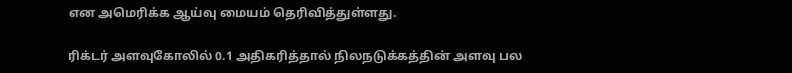என அமெரிக்க ஆய்வு மையம் தெரிவித்துள்ளது.

ரிக்டர் அளவுகோலில் 0.1 அதிகரித்தால் நிலநடுக்கத்தின் அளவு பல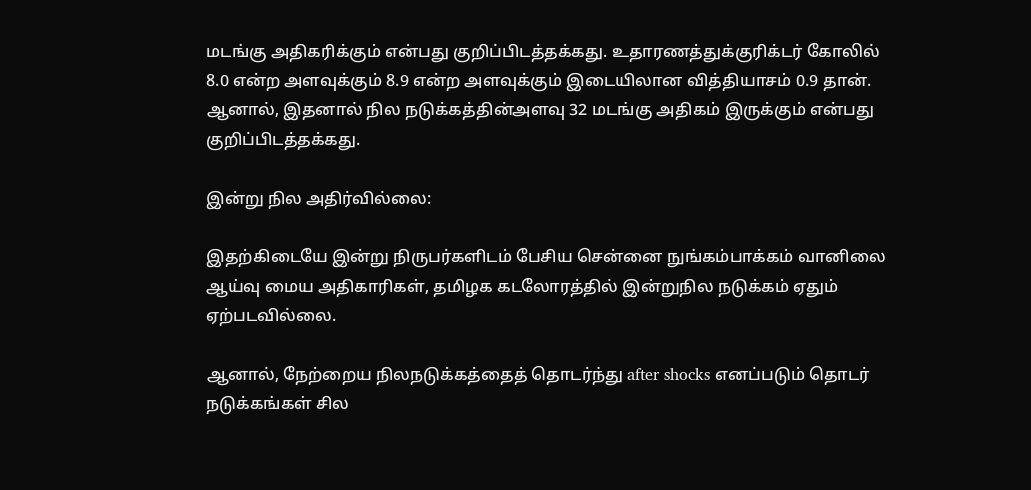மடங்கு அதிகரிக்கும் என்பது குறிப்பிடத்தக்கது. உதாரணத்துக்குரிக்டர் கோலில் 8.0 என்ற அளவுக்கும் 8.9 என்ற அளவுக்கும் இடையிலான வித்தியாசம் 0.9 தான். ஆனால், இதனால் நில நடுக்கத்தின்அளவு 32 மடங்கு அதிகம் இருக்கும் என்பது குறிப்பிடத்தக்கது.

இன்று நில அதிர்வில்லை:

இதற்கிடையே இன்று நிருபர்களிடம் பேசிய சென்னை நுங்கம்பாக்கம் வானிலை ஆய்வு மைய அதிகாரிகள், தமிழக கடலோரத்தில் இன்றுநில நடுக்கம் ஏதும் ஏற்படவில்லை.

ஆனால், நேற்றைய நிலநடுக்கத்தைத் தொடர்ந்து after shocks எனப்படும் தொடர் நடுக்கங்கள் சில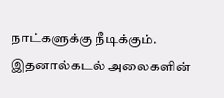நாட்களுக்கு நீடிக்கும். இதனால்கடல் அலைகளின்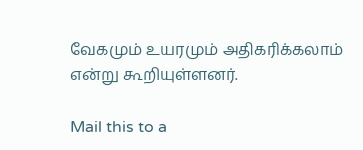வேகமும் உயரமும் அதிகரிக்கலாம் என்று கூறியுள்ளனர்.

Mail this to a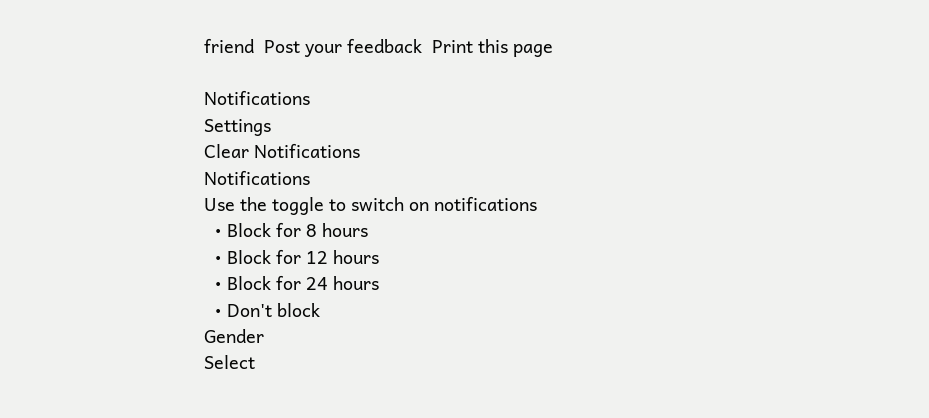friend  Post your feedback  Print this page

Notifications
Settings
Clear Notifications
Notifications
Use the toggle to switch on notifications
  • Block for 8 hours
  • Block for 12 hours
  • Block for 24 hours
  • Don't block
Gender
Select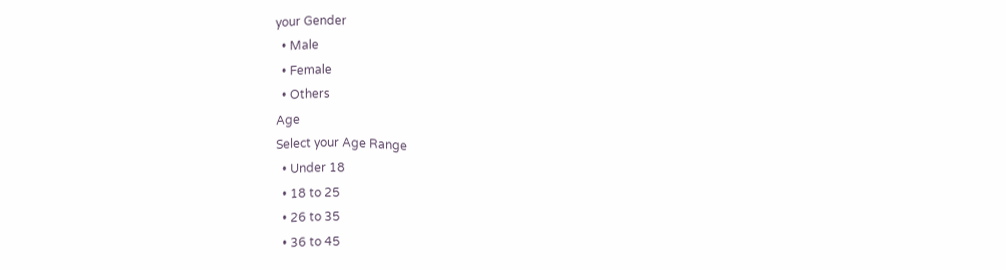your Gender
  • Male
  • Female
  • Others
Age
Select your Age Range
  • Under 18
  • 18 to 25
  • 26 to 35
  • 36 to 45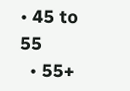• 45 to 55
  • 55+